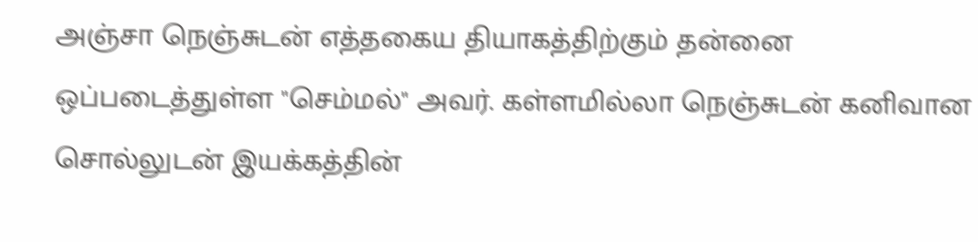அஞ்சா நெஞ்சுடன் எத்தகைய தியாகத்திற்கும் தன்னை ஒப்படைத்துள்ள "செம்மல்" அவர். கள்ளமில்லா நெஞ்சுடன் கனிவான சொல்லுடன் இயக்கத்தின்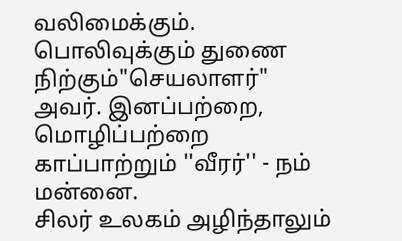வலிமைக்கும். பொலிவுக்கும் துணை நிற்கும்"செயலாளர்" அவர். இனப்பற்றை, மொழிப்பற்றை காப்பாற்றும் ''வீரர்'' - நம் மன்னை.
சிலர் உலகம் அழிந்தாலும்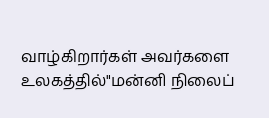வாழ்கிறார்கள் அவர்களை உலகத்தில்"மன்னி நிலைப்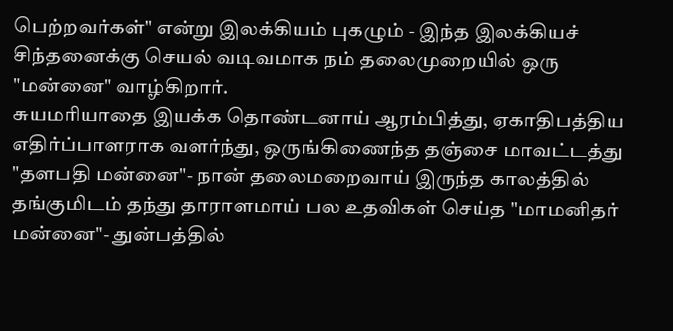பெற்றவர்கள்" என்று இலக்கியம் புகழும் - இந்த இலக்கியச் சிந்தனைக்கு செயல் வடிவமாக நம் தலைமுறையில் ஒரு "மன்னை" வாழ்கிறார்.
சுயமரியாதை இயக்க தொண்டனாய் ஆரம்பித்து, ஏகாதிபத்திய எதிர்ப்பாளராக வளர்ந்து, ஒருங்கிணைந்த தஞ்சை மாவட்டத்து "தளபதி மன்னை"- நான் தலைமறைவாய் இருந்த காலத்தில் தங்குமிடம் தந்து தாராளமாய் பல உதவிகள் செய்த "மாமனிதர் மன்னை"- துன்பத்தில்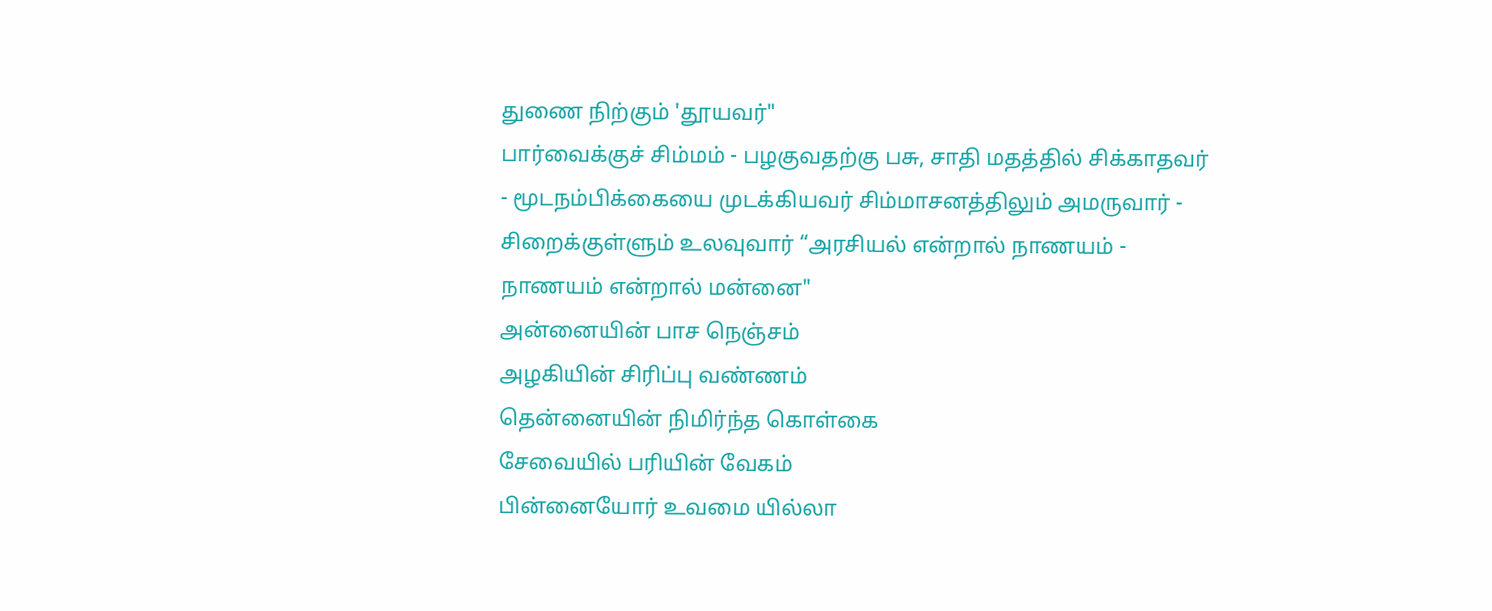துணை நிற்கும் 'தூயவர்"
பார்வைக்குச் சிம்மம் - பழகுவதற்கு பசு, சாதி மதத்தில் சிக்காதவர் - மூடநம்பிக்கையை முடக்கியவர் சிம்மாசனத்திலும் அமருவார் - சிறைக்குள்ளும் உலவுவார் “அரசியல் என்றால் நாணயம் - நாணயம் என்றால் மன்னை"
அன்னையின் பாச நெஞ்சம்
அழகியின் சிரிப்பு வண்ணம்
தென்னையின் நிமிர்ந்த கொள்கை
சேவையில் பரியின் வேகம்
பின்னையோர் உவமை யில்லா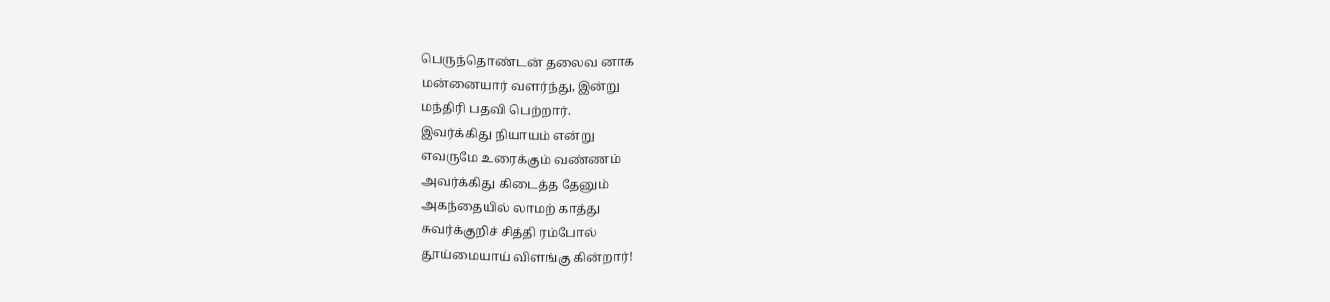பெருந்தொண்டன் தலைவ னாக
மன்னையார் வளர்ந்து, இன்று
மந்திரி பதவி பெற்றார்.
இவர்க்கிது நியாயம் என்று
எவருமே உரைக்கும் வண்ணம்
அவர்க்கிது கிடைத்த தேனும்
அகந்தையில் லாமற் காத்து
சுவர்க்குறிச் சித்தி ரம்போல்
தூய்மையாய் விளங்கு கின்றார்!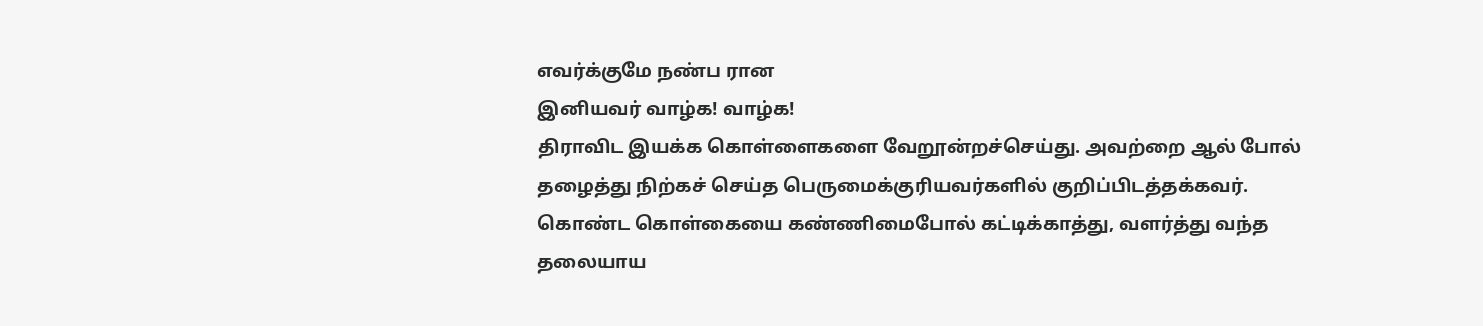எவர்க்குமே நண்ப ரான
இனியவர் வாழ்க! வாழ்க!
திராவிட இயக்க கொள்ளைகளை வேறூன்றச்செய்து. அவற்றை ஆல் போல் தழைத்து நிற்கச் செய்த பெருமைக்குரியவர்களில் குறிப்பிடத்தக்கவர். கொண்ட கொள்கையை கண்ணிமைபோல் கட்டிக்காத்து, வளர்த்து வந்த தலையாய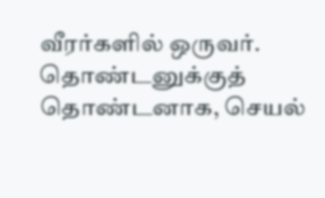வீரர்களில் ஒருவர். தொண்டனுக்குத் தொண்டனாக, செயல்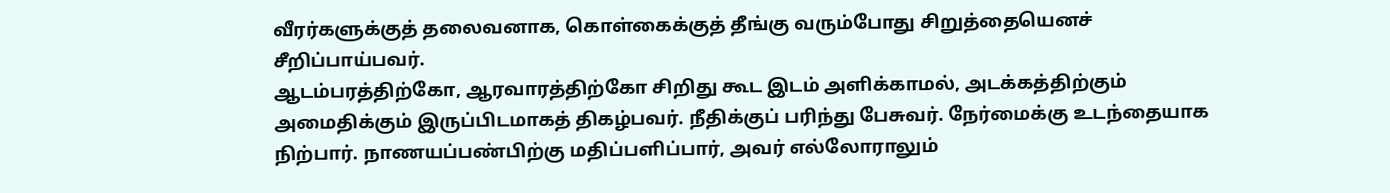வீரர்களுக்குத் தலைவனாக, கொள்கைக்குத் தீங்கு வரும்போது சிறுத்தையெனச் சீறிப்பாய்பவர்.
ஆடம்பரத்திற்கோ, ஆரவாரத்திற்கோ சிறிது கூட இடம் அளிக்காமல், அடக்கத்திற்கும் அமைதிக்கும் இருப்பிடமாகத் திகழ்பவர். நீதிக்குப் பரிந்து பேசுவர். நேர்மைக்கு உடந்தையாக நிற்பார். நாணயப்பண்பிற்கு மதிப்பளிப்பார், அவர் எல்லோராலும்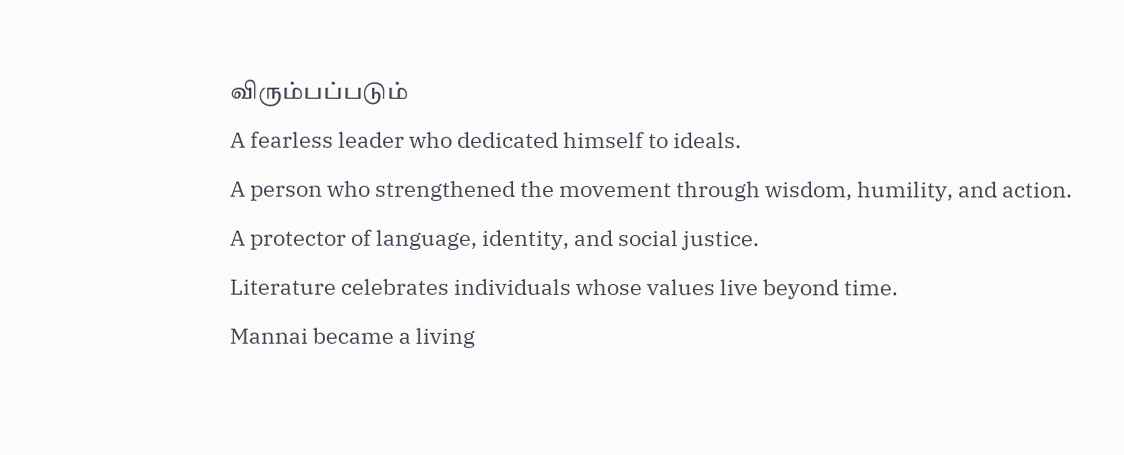விரும்பப்படும்
A fearless leader who dedicated himself to ideals.
A person who strengthened the movement through wisdom, humility, and action.
A protector of language, identity, and social justice.
Literature celebrates individuals whose values live beyond time.
Mannai became a living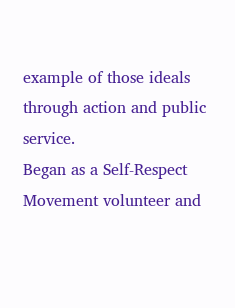example of those ideals through action and public service.
Began as a Self-Respect Movement volunteer and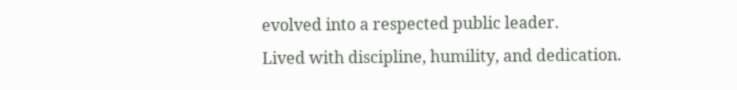evolved into a respected public leader.
Lived with discipline, humility, and dedication.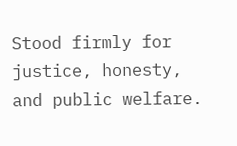Stood firmly for justice, honesty, and public welfare.